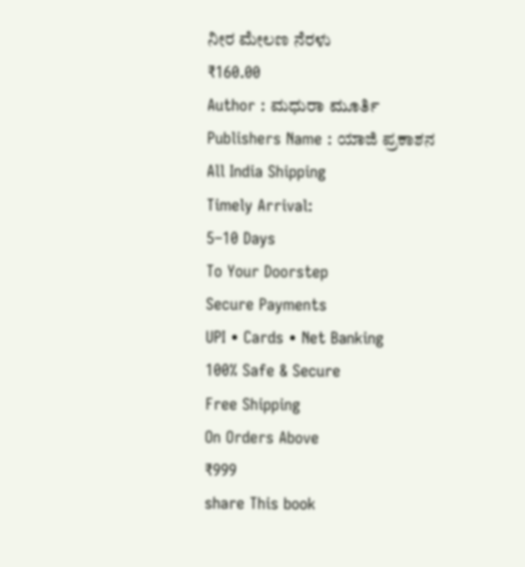ನೀರ ಮೇಲಣ ನೆರಳು
₹160.00
Author : ಮಧುರಾ ಮೂರ್ತಿ
Publishers Name : ಯಾಜಿ ಪ್ರಕಾಶನ
All India Shipping
Timely Arrival:
5–10 Days
To Your Doorstep
Secure Payments
UPI • Cards • Net Banking
100% Safe & Secure
Free Shipping
On Orders Above
₹999
share This book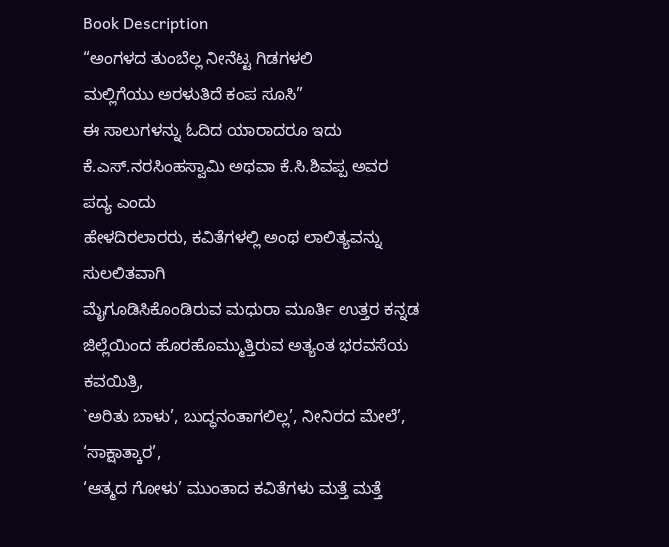Book Description
“ಅಂಗಳದ ತುಂಬೆಲ್ಲ ನೀನೆಟ್ಟ ಗಿಡಗಳಲಿ
ಮಲ್ಲಿಗೆಯು ಅರಳುತಿದೆ ಕಂಪ ಸೂಸಿ”
ಈ ಸಾಲುಗಳನ್ನು ಓದಿದ ಯಾರಾದರೂ ಇದು
ಕೆ.ಎಸ್.ನರಸಿಂಹಸ್ವಾಮಿ ಅಥವಾ ಕೆ.ಸಿ.ಶಿವಪ್ಪ ಅವರ ಪದ್ಯ ಎಂದು
ಹೇಳದಿರಲಾರರು, ಕವಿತೆಗಳಲ್ಲಿ ಅಂಥ ಲಾಲಿತ್ಯವನ್ನು ಸುಲಲಿತವಾಗಿ
ಮೈಗೂಡಿಸಿಕೊಂಡಿರುವ ಮಧುರಾ ಮೂರ್ತಿ ಉತ್ತರ ಕನ್ನಡ
ಜಿಲ್ಲೆಯಿಂದ ಹೊರಹೊಮ್ಮುತ್ತಿರುವ ಅತ್ಯಂತ ಭರವಸೆಯ ಕವಯಿತ್ರಿ,
`ಅರಿತು ಬಾಳು’, ಬುದ್ಧನಂತಾಗಲಿಲ್ಲ’, ನೀನಿರದ ಮೇಲೆ’, ‘ಸಾಕ್ಷಾತ್ಕಾರ’,
‘ಆತ್ಮದ ಗೋಳು’ ಮುಂತಾದ ಕವಿತೆಗಳು ಮತ್ತೆ ಮತ್ತೆ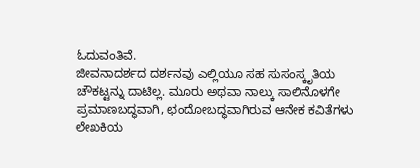ಓದುವಂತಿವೆ.
ಜೀವನಾದರ್ಶದ ದರ್ಶನವು ಎಲ್ಲಿಯೂ ಸಹ ಸುಸಂಸ್ಕೃತಿಯ
ಚೌಕಟ್ಟನ್ನು ದಾಟಿಲ್ಲ. ಮೂರು ಅಥವಾ ನಾಲ್ಕು ಸಾಲಿನೊಳಗೇ
ಪ್ರಮಾಣಬದ್ಧವಾಗಿ, ಛಂದೋಬದ್ಧವಾಗಿರುವ ಆನೇಕ ಕವಿತೆಗಳು
ಲೇಖಕಿಯ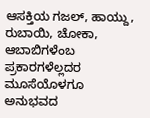ಆಸಕ್ತಿಯ ಗಜಲ್, ಹಾಯ್ದು, ರುಬಾಯಿ, ಚೋಕಾ,
ಆಬಾಬಿಗಳೆಂಬ ಪ್ರಕಾರಗಳೆಲ್ಲದರ ಮೂಸೆಯೊಳಗೂ ಅನುಭವದ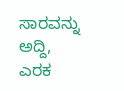ಸಾರವನ್ನು ಅದ್ದಿ, ಎರಕ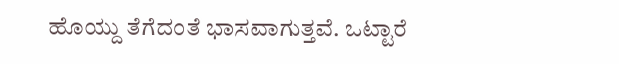ಹೊಯ್ದು ತೆಗೆದಂತೆ ಭಾಸವಾಗುತ್ತವೆ. ಒಟ್ಟಾರೆ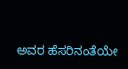ಅವರ ಹೆಸರಿನಂತೆಯೇ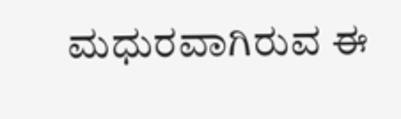ಮಧುರವಾಗಿರುವ ಈ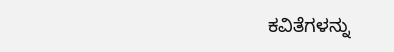ಕವಿತೆಗಳನ್ನು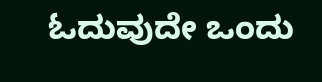ಓದುವುದೇ ಒಂದು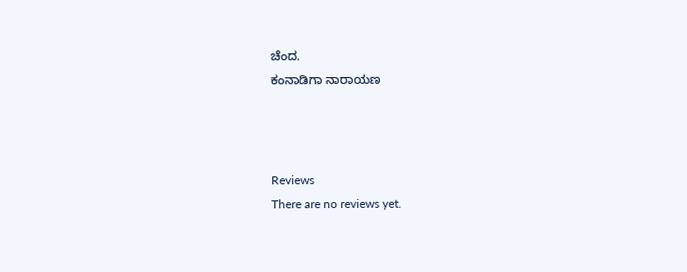ಚೆಂದ.
ಕಂನಾಡಿಗಾ ನಾರಾಯಣ



Reviews
There are no reviews yet.